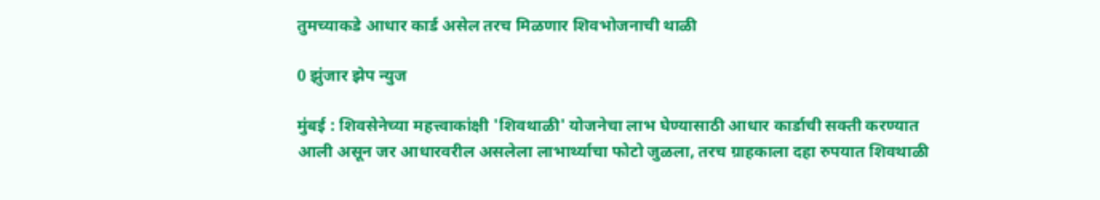तुमच्याकडे आधार कार्ड असेल तरच मिळणार शिवभोजनाची थाळी

0 झुंजार झेप न्युज

मुंबई : शिवसेनेच्या महत्त्वाकांक्षी 'शिवथाळी' योजनेचा लाभ घेण्यासाठी आधार कार्डाची सक्ती करण्यात आली असून जर आधारवरील असलेला लाभार्थ्याचा फोटो जुळला, तरच ग्राहकाला दहा रुपयात शिवथाळी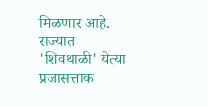मिळणार आहे.
राज्यात 'शिवथाळी' येत्या प्रजासत्ताक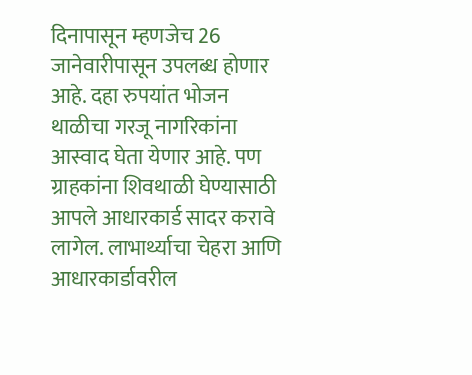दिनापासून म्हणजेच 26 जानेवारीपासून उपलब्ध होणार आहे. दहा रुपयांत भोजन थाळीचा गरजू नागरिकांना आस्वाद घेता येणार आहे. पण ग्राहकांना शिवथाळी घेण्यासाठी आपले आधारकार्ड सादर करावे लागेल. लाभार्थ्याचा चेहरा आणि आधारकार्डावरील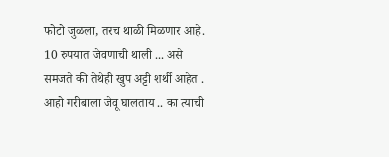फोटो जुळला, तरच थाळी मिळणार आहे.
10 रुपयात जेवणाची थाली ... असे समजते की तेथेही खुप अट्टी शर्थी आहेत . आहो गरीबाला जेवू घालताय .. का त्याची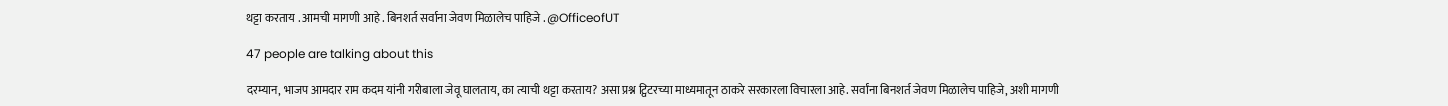थट्टा करताय . आमची मागणी आहे . बिनशर्त सर्वाना जेवण मिळालेच पाहिजे . @OfficeofUT

47 people are talking about this

दरम्यान, भाजप आमदार राम कदम यांनी गरीबाला जेवू घालताय, का त्याची थट्टा करताय? असा प्रश्न ट्विटरच्या माध्यमातून ठाकरे सरकारला विचारला आहे. सर्वांना बिनशर्त जेवण मिळालेच पाहिजे, अशी मागणी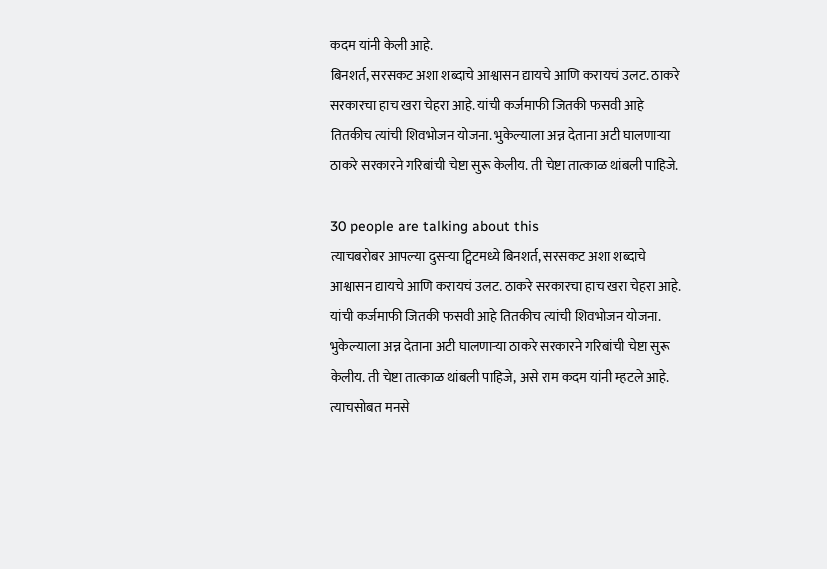कदम यांनी केली आहे.
बिनशर्त, सरसकट अशा शब्दाचे आश्वासन द्यायचे आणि करायचं उलट. ठाकरे सरकारचा हाच खरा चेहरा आहे. यांची कर्जमाफी जितकी फसवी आहे तितकीच त्यांची शिवभोजन योजना. भुकेल्याला अन्न देताना अटी घालणाऱ्या ठाकरे सरकारने गरिबांची चेष्टा सुरू केलीय. ती चेष्टा तात्काळ थांबली पाहिजे.

30 people are talking about this
त्याचबरोबर आपल्या दुसऱ्या ट्विटमध्ये बिनशर्त, सरसकट अशा शब्दाचे आश्वासन द्यायचे आणि करायचं उलट. ठाकरे सरकारचा हाच खरा चेहरा आहे. यांची कर्जमाफी जितकी फसवी आहे तितकीच त्यांची शिवभोजन योजना. भुकेल्याला अन्न देताना अटी घालणाऱ्या ठाकरे सरकारने गरिबांची चेष्टा सुरू केलीय. ती चेष्टा तात्काळ थांबली पाहिजे, असे राम कदम यांनी म्हटले आहे. त्याचसोबत मनसे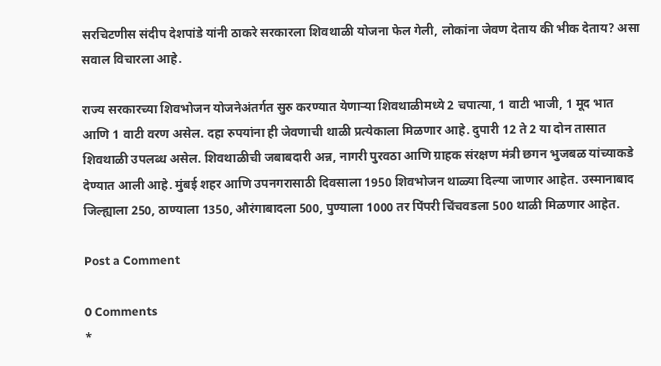सरचिटणीस संदीप देशपांडे यांनी ठाकरे सरकारला शिवथाळी योजना फेल गेली, लोकांना जेवण देताय की भीक देताय? असा सवाल विचारला आहे.

राज्य सरकारच्या शिवभोजन योजनेअंतर्गत सुरु करण्यात येणाऱ्या शिवथाळीमध्ये 2 चपात्या, 1 वाटी भाजी, 1 मूद भात आणि 1 वाटी वरण असेल. दहा रुपयांना ही जेवणाची थाळी प्रत्येकाला मिळणार आहे. दुपारी 12 ते 2 या दोन तासात शिवथाळी उपलब्ध असेल. शिवथाळीची जबाबदारी अन्न, नागरी पुरवठा आणि ग्राहक संरक्षण मंत्री छगन भुजबळ यांच्याकडे देण्यात आली आहे. मुंबई शहर आणि उपनगरासाठी दिवसाला 1950 शिवभोजन थाळ्या दिल्या जाणार आहेत. उस्मानाबाद जिल्ह्याला 250, ठाण्याला 1350, औरंगाबादला 500, पुण्याला 1000 तर पिंपरी चिंचवडला 500 थाळी मिळणार आहेत.

Post a Comment

0 Comments
*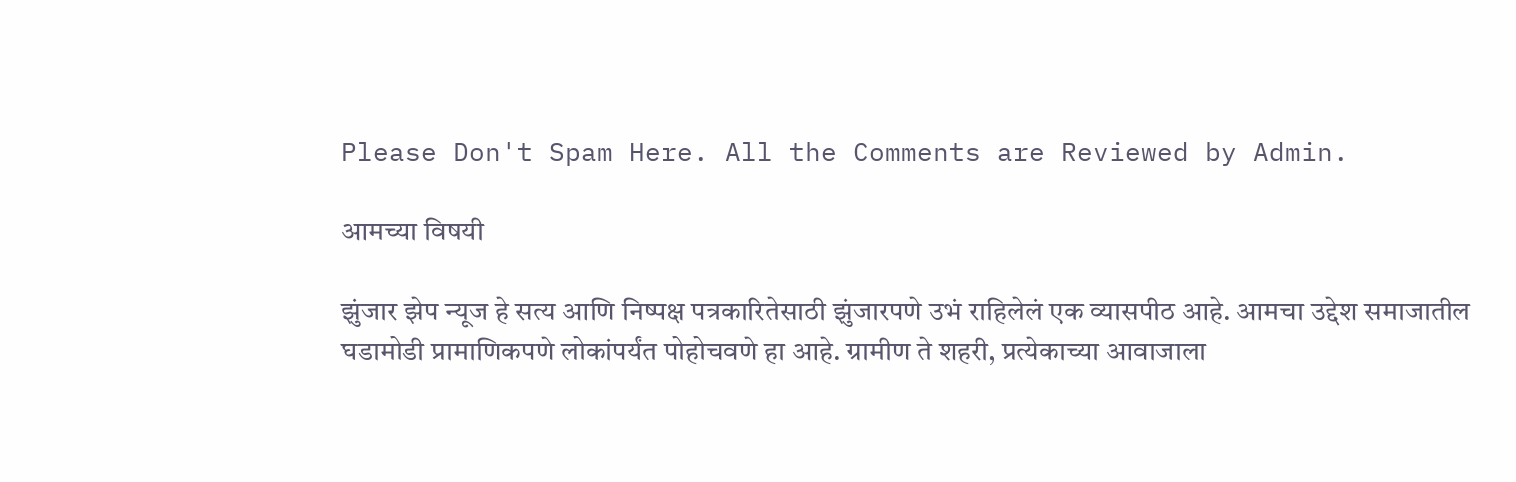Please Don't Spam Here. All the Comments are Reviewed by Admin.

आमच्या विषयी

झुंजार झेप न्यूज हे सत्य आणि निष्पक्ष पत्रकारितेसाठी झुंजारपणे उभं राहिलेलं एक व्यासपीठ आहे. आमचा उद्देश समाजातील घडामोडी प्रामाणिकपणे लोकांपर्यंत पोहोचवणे हा आहे. ग्रामीण ते शहरी, प्रत्येकाच्या आवाजाला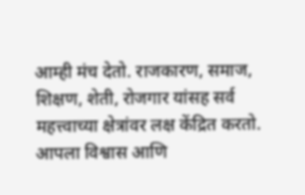आम्ही मंच देतो. राजकारण, समाज, शिक्षण, शेती, रोजगार यांसह सर्व महत्त्वाच्या क्षेत्रांवर लक्ष केंद्रित करतो. आपला विश्वास आणि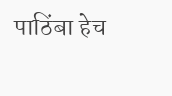पाठिंबा हेच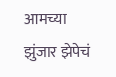आमच्या झुंजार झेपेचं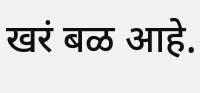खरं बळ आहे.